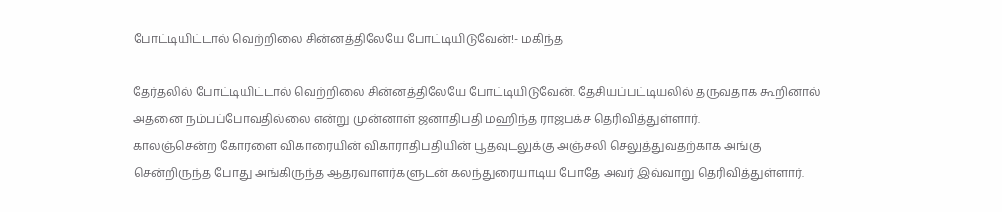போட்டியிட்டால் வெற்றிலை சின்னத்திலேயே போட்டியிடுவேன்!- மகிந்த

தேர்தலில் போட்டியிட்டால் வெற்றிலை சின்னத்திலேயே போட்டியிடுவேன். தேசியப்பட்டியலில் தருவதாக கூறினால் அதனை நம்பப்போவதில்லை என்று முன்னாள் ஜனாதிபதி மஹிந்த ராஜபக்ச தெரிவித்துள்ளார்.
காலஞ்சென்ற கோரளை விகாரையின் விகாராதிபதியின் பூதவுடலுக்கு அஞ்சலி செலுத்துவதற்காக அங்கு சென்றிருந்த போது அங்கிருந்த ஆதரவாளர்களுடன் கலந்துரையாடிய போதே அவர் இவ்வாறு தெரிவித்துள்ளார்.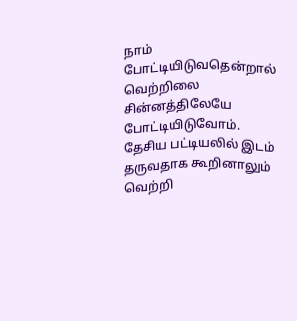நாம் போட்டியிடுவதென்றால் வெற்றிலை சின்னத்திலேயே போட்டியிடுவோம். தேசிய பட்டியலில் இடம் தருவதாக கூறினாலும் வெற்றி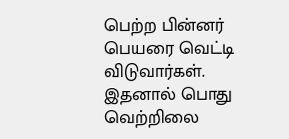பெற்ற பின்னர் பெயரை வெட்டி விடுவார்கள்.
இதனால் பொது வெற்றிலை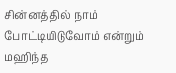சின்னத்தில் நாம் போட்டியிடுவோம் என்றும் மஹிந்த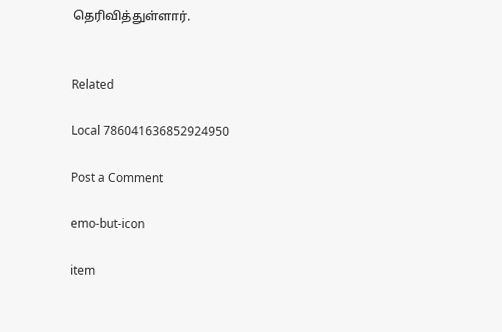தெரிவித்துள்ளார்.


Related

Local 786041636852924950

Post a Comment

emo-but-icon

item